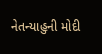નેતન્યાહુની મોદી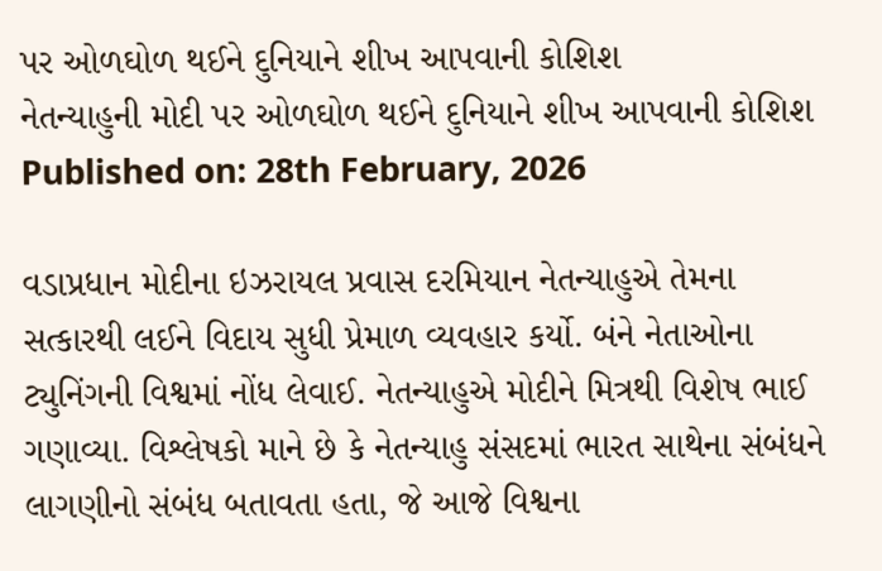પર ઓળઘોળ થઈને દુનિયાને શીખ આપવાની કોશિશ
નેતન્યાહુની મોદી પર ઓળઘોળ થઈને દુનિયાને શીખ આપવાની કોશિશ
Published on: 28th February, 2026

વડાપ્રધાન મોદીના ઇઝરાયલ પ્રવાસ દરમિયાન નેતન્યાહુએ તેમના સત્કારથી લઈને વિદાય સુધી પ્રેમાળ વ્યવહાર કર્યો. બંને નેતાઓના ટ્યુનિંગની વિશ્વમાં નોંધ લેવાઈ. નેતન્યાહુએ મોદીને મિત્રથી વિશેષ ભાઈ ગણાવ્યા. વિશ્લેષકો માને છે કે નેતન્યાહુ સંસદમાં ભારત સાથેના સંબંધને લાગણીનો સંબંધ બતાવતા હતા, જે આજે વિશ્વના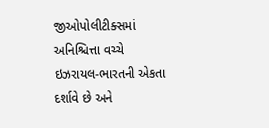જીઓપોલીટીક્સમાં અનિશ્ચિત્તા વચ્ચે ઇઝરાયલ-ભારતની એકતા દર્શાવે છે અને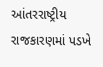આંતરરાષ્ટ્રીય રાજકારણમાં પડખે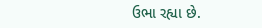ઉભા રહ્યા છે.